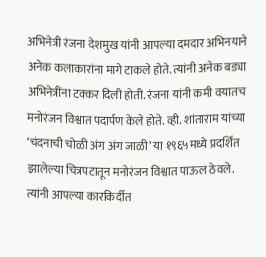अभिनेत्री रंजना देशमुख यांनी आपल्या दमदार अभिनयाने अनेक कलाकारांना मागे टाकले होते. त्यांनी अनेक बड्या अभिनेत्रींना टक्कर दिली होती. रंजना यांनी कमी वयातच मनोरंजन विश्वात पदार्पण केले होते. व्ही. शांताराम यांच्या ‘चंदनाची चोळी अंग अंग जाळी’ या १९६५मध्ये प्रदर्शित झालेल्या चित्रपटातून मनोरंजन विश्वात पाऊल ठेवले. त्यांनी आपल्या कारकिर्दीत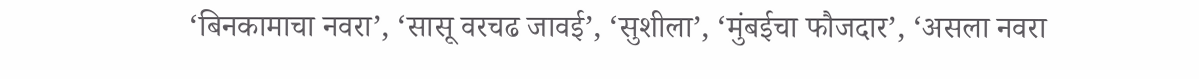‘बिनकामाचा नवरा’, ‘सासू वरचढ जावई’, ‘सुशीला’, ‘मुंबईचा फौजदार’, ‘असला नवरा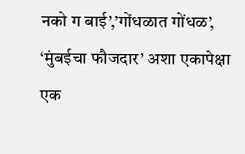नको ग बाई’,’गोंधळात गोंधळ’, ‘मुंबईचा फौजदार’ अशा एकापेक्षा एक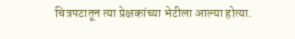चित्रपटातून त्या प्रेक्षकांच्या भेटीला आल्या होत्या.